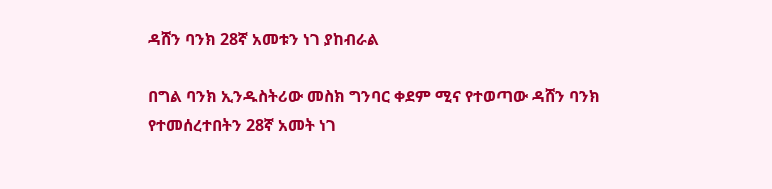ዳሸን ባንክ 28ኛ አመቱን ነገ ያከብራል

በግል ባንክ ኢንዱስትሪው መስክ ግንባር ቀደም ሚና የተወጣው ዳሸን ባንክ የተመሰረተበትን 28ኛ አመት ነገ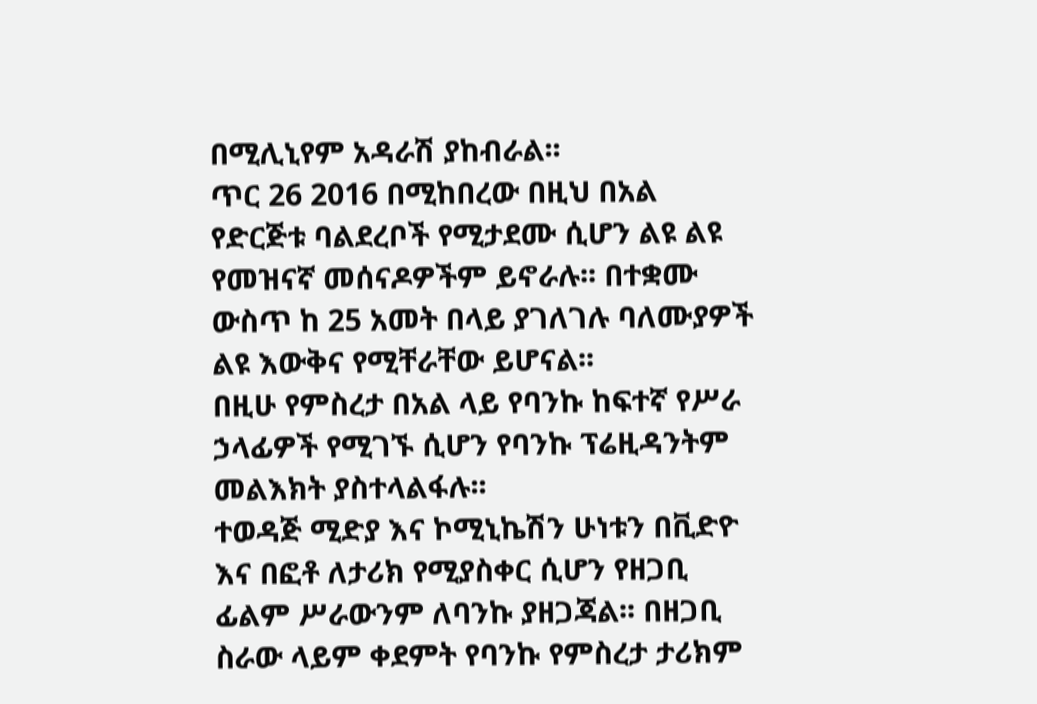በሚሊኒየም አዳራሽ ያከብራል፡፡
ጥር 26 2016 በሚከበረው በዚህ በአል የድርጅቱ ባልደረቦች የሚታደሙ ሲሆን ልዩ ልዩ የመዝናኛ መሰናዶዎችም ይኖራሉ፡፡ በተቋሙ ውስጥ ከ 25 አመት በላይ ያገለገሉ ባለሙያዎች ልዩ እውቅና የሚቸራቸው ይሆናል፡፡
በዚሁ የምስረታ በአል ላይ የባንኩ ከፍተኛ የሥራ ኃላፊዎች የሚገኙ ሲሆን የባንኩ ፕሬዚዳንትም መልእክት ያስተላልፋሉ፡፡
ተወዳጅ ሚድያ እና ኮሚኒኬሽን ሁነቱን በቪድዮ እና በፎቶ ለታሪክ የሚያስቀር ሲሆን የዘጋቢ ፊልም ሥራውንም ለባንኩ ያዘጋጃል፡፡ በዘጋቢ ስራው ላይም ቀደምት የባንኩ የምስረታ ታሪክም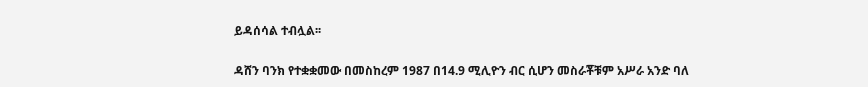ይዳሰሳል ተብሏል፡፡

ዳሸን ባንክ የተቋቋመው በመስከረም 1987 በ14.9 ሚሊዮን ብር ሲሆን መስራቾቹም አሥራ አንድ ባለ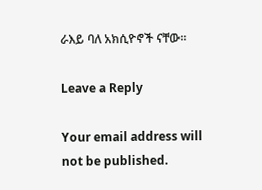ራእይ ባለ አክሲዮኖች ናቸው፡፡

Leave a Reply

Your email address will not be published.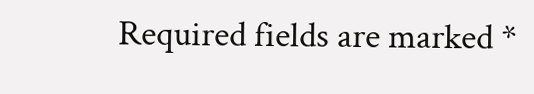Required fields are marked *